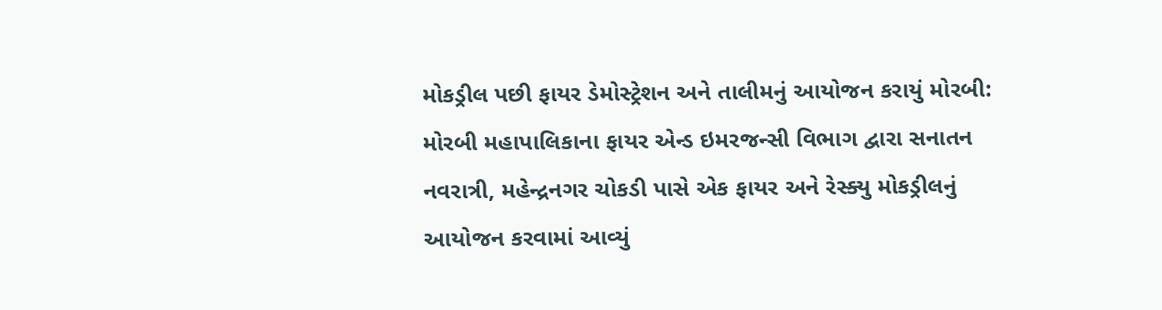મોકડ્રીલ પછી ફાયર ડેમોસ્ટ્રેશન અને તાલીમનું આયોજન કરાયું મોરબી: મોરબી મહાપાલિકાના ફાયર એન્ડ ઇમરજન્સી વિભાગ દ્વારા સનાતન નવરાત્રી, મહેન્દ્રનગર ચોકડી પાસે એક ફાયર અને રેસ્ક્યુ મોકડ્રીલનું આયોજન કરવામાં આવ્યું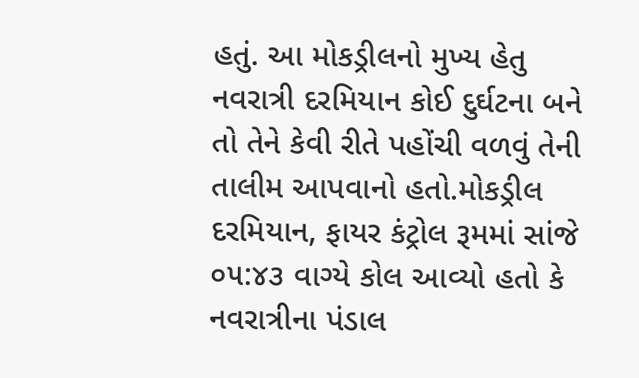હતું. આ મોકડ્રીલનો મુખ્ય હેતુ નવરાત્રી દરમિયાન કોઈ દુર્ઘટના બને તો તેને કેવી રીતે પહોંચી વળવું તેની તાલીમ આપવાનો હતો.મોકડ્રીલ દરમિયાન, ફાયર કંટ્રોલ રૂમમાં સાંજે ૦૫:૪૩ વાગ્યે કોલ આવ્યો હતો કે નવરાત્રીના પંડાલ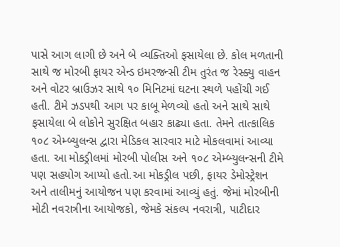પાસે આગ લાગી છે અને બે વ્યક્તિઓ ફસાયેલા છે. કોલ મળતાની સાથે જ મોરબી ફાયર એન્ડ ઇમરજન્સી ટીમ તુરંત જ રેસ્ક્યુ વાહન અને વોટર બ્રાઉઝર સાથે ૧૦ મિનિટમાં ઘટના સ્થળે પહોંચી ગઈ હતી. ટીમે ઝડપથી આગ પર કાબૂ મેળવ્યો હતો અને સાથે સાથે ફસાયેલા બે લોકોને સુરક્ષિત બહાર કાઢ્યા હતા. તેમને તાત્કાલિક ૧૦૮ એમ્બ્યુલન્સ દ્વારા મેડિકલ સારવાર માટે મોકલવામાં આવ્યા હતા. આ મોકડ્રીલમાં મોરબી પોલીસ અને ૧૦૮ એમ્બ્યુલન્સની ટીમે પણ સહયોગ આપ્યો હતો.આ મોકડ્રીલ પછી, ફાયર ડેમોસ્ટ્રેશન અને તાલીમનું આયોજન પણ કરવામાં આવ્યું હતું. જેમાં મોરબીની મોટી નવરાત્રીના આયોજકો, જેમકે સંકલ્પ નવરાત્રી, પાટીદાર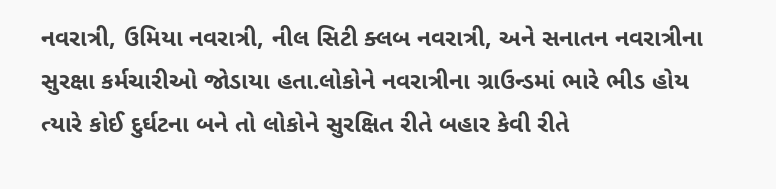નવરાત્રી, ઉમિયા નવરાત્રી, નીલ સિટી ક્લબ નવરાત્રી, અને સનાતન નવરાત્રીના સુરક્ષા કર્મચારીઓ જોડાયા હતા.લોકોને નવરાત્રીના ગ્રાઉન્ડમાં ભારે ભીડ હોય ત્યારે કોઈ દુર્ઘટના બને તો લોકોને સુરક્ષિત રીતે બહાર કેવી રીતે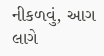નીકળવું, આગ લાગે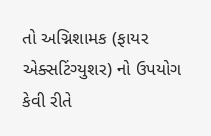તો અગ્નિશામક (ફાયર એક્સટિંગ્યુશર) નો ઉપયોગ કેવી રીતે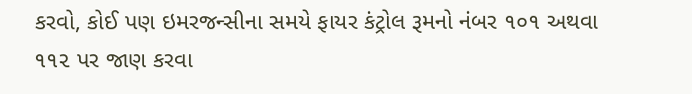કરવો, કોઈ પણ ઇમરજન્સીના સમયે ફાયર કંટ્રોલ રૂમનો નંબર ૧૦૧ અથવા ૧૧૨ પર જાણ કરવા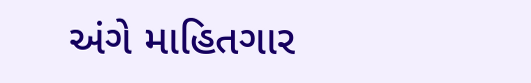અંગે માહિતગાર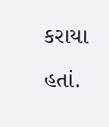કરાયા હતાં.